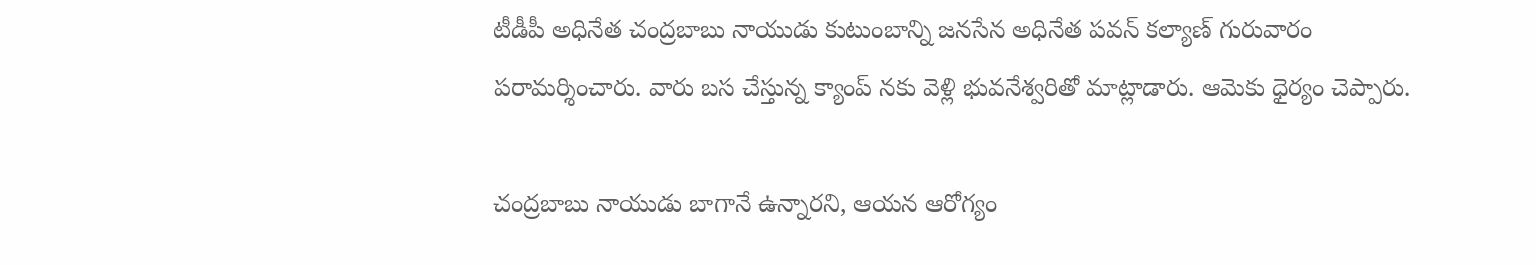టీడీపీ అధినేత చంద్రబాబు నాయుడు కుటుంబాన్ని జనసేన అధినేత పవన్ కల్యాణ్ గురువారం పరామర్శించారు. వారు బస చేస్తున్న క్యాంప్ నకు వెళ్లి భువనేశ్వరితో మాట్లాడారు. ఆమెకు ధైర్యం చెప్పారు.

చంద్రబాబు నాయుడు బాగానే ఉన్నారని, ఆయన ఆరోగ్యం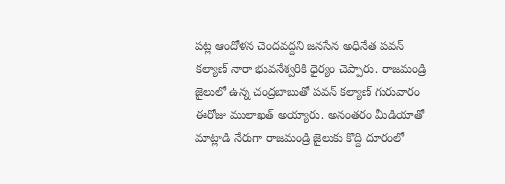పట్ల ఆందోళన చెందవద్దని జనసేన అధినేత పవన్ కల్యాణ్ నారా భువనేశ్వరికి ధైర్యం చెప్పారు. రాజమండ్రి జైలులో ఉన్న చంద్రబాబుతో పవన్ కల్యాణ్ గురువారం ఈరోజు ములాఖత్ అయ్యారు. అనంతరం మీడియాతో మాట్లాడి నేరుగా రాజమండ్రి జైలుకు కొద్ది దూరంలో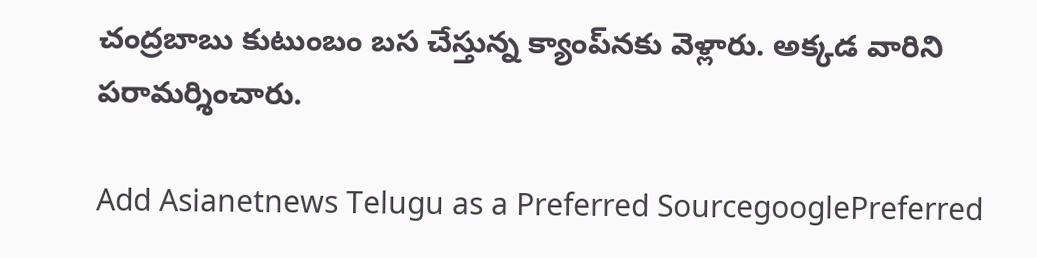చంద్రబాబు కుటుంబం బస చేస్తున్న క్యాంప్‌నకు వెళ్లారు. అక్కడ వారిని పరామర్శించారు.

Add Asianetnews Telugu as a Preferred SourcegooglePreferred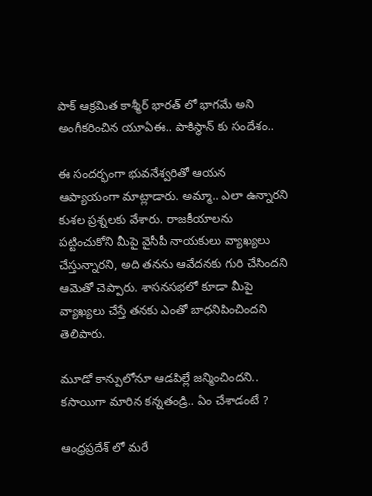పాక్ ఆక్రమిత కాశ్మీర్ భారత్ లో భాగమే అని అంగీకరించిన యూఏఈ.. పాకిస్థాన్ కు సందేశం..

ఈ సందర్భంగా భువనేశ్వరితో ఆయన ఆప్యాయంగా మాట్లాడారు. అమ్మా.. ఎలా ఉన్నారని కుశల ప్రశ్నలకు వేశారు. రాజకీయాలను పట్టించుకోని మీపై వైసీపీ నాయకులు వ్యాఖ్యలు చేస్తున్నారని, అది తనను ఆవేదనకు గురి చేసిందని ఆమెతో చెప్పారు. శాసనసభలో కూడా మీపై వ్యాఖ్యలు చేస్తే తనకు ఎంతో బాధనిపించిందని తెలిపారు.

మూడో కాన్పులోనూ ఆడపిల్లే జన్మించిందని.. కసాయిగా మారిన కన్నతండ్రి.. ఏం చేశాడంటే ?

ఆంధ్రప్రదేశ్ లో మరే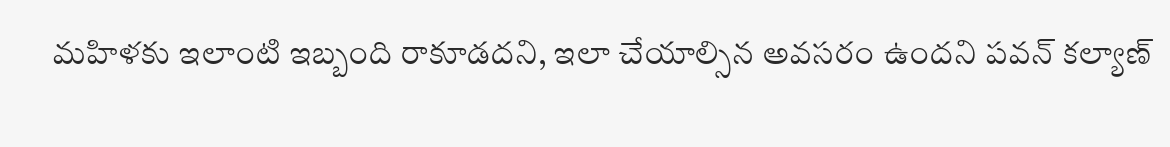మహిళకు ఇలాంటి ఇబ్బంది రాకూడదని, ఇలా చేయాల్సిన అవసరం ఉందని పవన్ కల్యాణ్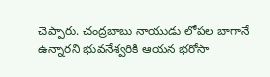చెప్పారు. చంద్రబాబు నాయుడు లోపల బాగానే ఉన్నారని భువనేశ్వరికి ఆయన భరోసా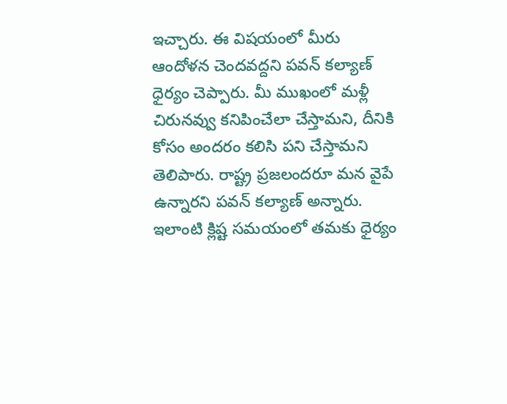ఇచ్చారు. ఈ విషయంలో మీరు ఆందోళన చెందవద్దని పవన్ కల్యాణ్ ధైర్యం చెప్పారు. మీ ముఖంలో మళ్లీ చిరునవ్వు కనిపించేలా చేస్తామని, దీనికి కోసం అందరం కలిసి పని చేస్తామని తెలిపారు. రాష్ట్ర ప్రజలందరూ మన వైపే ఉన్నారని పవన్ కల్యాణ్ అన్నారు. ఇలాంటి క్లిష్ట సమయంలో తమకు ధైర్యం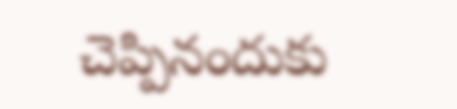చెప్పినందుకు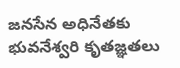జనసేన అధినేతకు భువనేశ్వరి కృతజ్ఞతలు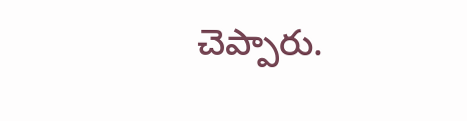చెప్పారు.